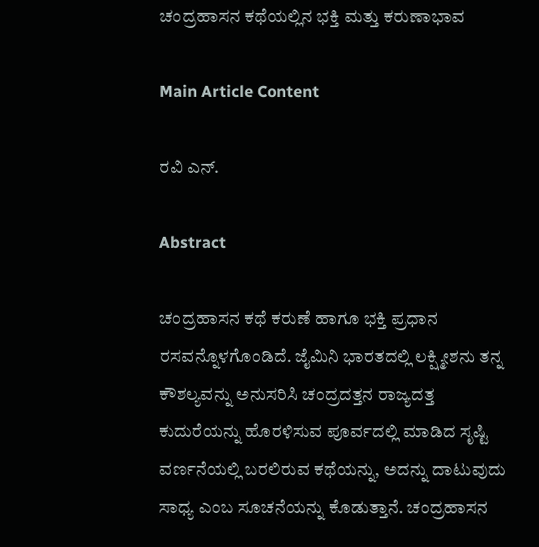ಚಂದ್ರಹಾಸನ ಕಥೆಯಲ್ಲಿನ ಭಕ್ತಿ ಮತ್ತು ಕರುಣಾಭಾವ

Main Article Content

ರವಿ ಎನ್.

Abstract

ಚಂದ್ರಹಾಸನ ಕಥೆ ಕರುಣೆ ಹಾಗೂ ಭಕ್ತಿ ಪ್ರಧಾನ ರಸವನ್ನೊಳಗೊಂಡಿದೆ. ಜೈಮಿನಿ ಭಾರತದಲ್ಲಿ ಲಕ್ಷ್ಮೀಶನು ತನ್ನ ಕೌಶಲ್ಯವನ್ನು ಅನುಸರಿಸಿ ಚಂದ್ರದತ್ತನ ರಾಜ್ಯದತ್ತ ಕುದುರೆಯನ್ನು ಹೊರಳಿಸುವ ಪೂರ್ವದಲ್ಲಿ ಮಾಡಿದ ಸೃಷ್ಟಿ ವರ್ಣನೆಯಲ್ಲಿ ಬರಲಿರುವ ಕಥೆಯನ್ನು, ಅದನ್ನು ದಾಟುವುದು ಸಾಧ್ಯ ಎಂಬ ಸೂಚನೆಯನ್ನು ಕೊಡುತ್ತಾನೆ. ಚಂದ್ರಹಾಸನ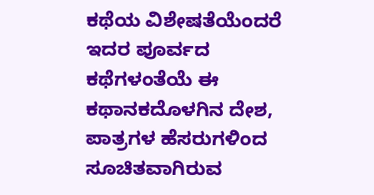ಕಥೆಯ ವಿಶೇಷತೆಯೆಂದರೆ ಇದರ ಪೂರ್ವದ ಕಥೆಗಳಂತೆಯೆ ಈ ಕಥಾನಕದೊಳಗಿನ ದೇಶ, ಪಾತ್ರಗಳ ಹೆಸರುಗಳಿಂದ ಸೂಚಿತವಾಗಿರುವ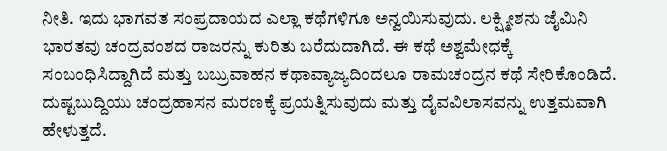ನೀತಿ. ಇದು ಭಾಗವತ ಸಂಪ್ರದಾಯದ ಎಲ್ಲಾ ಕಥೆಗಳಿಗೂ ಅನ್ವಯಿಸುವುದು. ಲಕ್ಷ್ಮೀಶನು ಜೈಮಿನಿ ಭಾರತವು ಚಂದ್ರವಂಶದ ರಾಜರನ್ನು ಕುರಿತು ಬರೆದುದಾಗಿದೆ. ಈ ಕಥೆ ಅಶ್ವಮೇಧಕ್ಕೆ ಸಂಬಂಧಿಸಿದ್ದಾಗಿದೆ ಮತ್ತು ಬಬ್ರುವಾಹನ ಕಥಾವ್ಯಾಜ್ಯದಿಂದಲೂ ರಾಮಚಂದ್ರನ ಕಥೆ ಸೇರಿಕೊಂಡಿದೆ. ದುಷ್ಟಬುದ್ದಿಯು ಚಂದ್ರಹಾಸನ ಮರಣಕ್ಕೆ ಪ್ರಯತ್ನಿಸುವುದು ಮತ್ತು ದೈವವಿಲಾಸವನ್ನು ಉತ್ತಮವಾಗಿ ಹೇಳುತ್ತದೆ.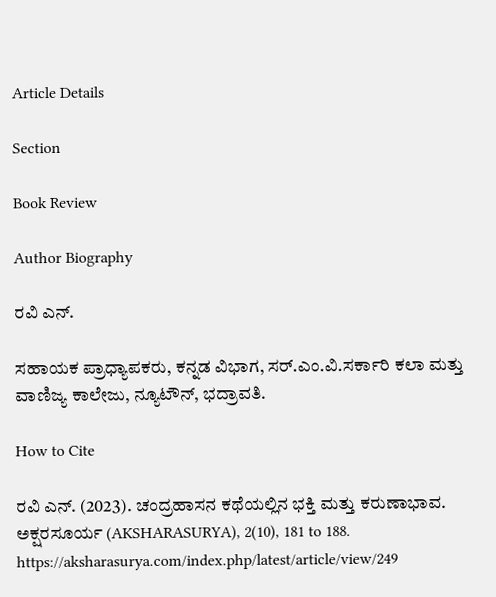Article Details

Section

Book Review

Author Biography

ರವಿ ಎನ್.

ಸಹಾಯಕ ಪ್ರಾಧ್ಯಾಪಕರು, ಕನ್ನಡ ವಿಭಾಗ, ಸ‌ರ್.ಎಂ.ವಿ.ಸರ್ಕಾರಿ ಕಲಾ ಮತ್ತು ವಾಣಿಜ್ಯ ಕಾಲೇಜು, ನ್ಯೂಟೌನ್, ಭದ್ರಾವತಿ.

How to Cite

ರವಿ ಎನ್. (2023). ಚಂದ್ರಹಾಸನ ಕಥೆಯಲ್ಲಿನ ಭಕ್ತಿ ಮತ್ತು ಕರುಣಾಭಾವ. ಅಕ್ಷರಸೂರ್ಯ (AKSHARASURYA), 2(10), 181 to 188. https://aksharasurya.com/index.php/latest/article/view/249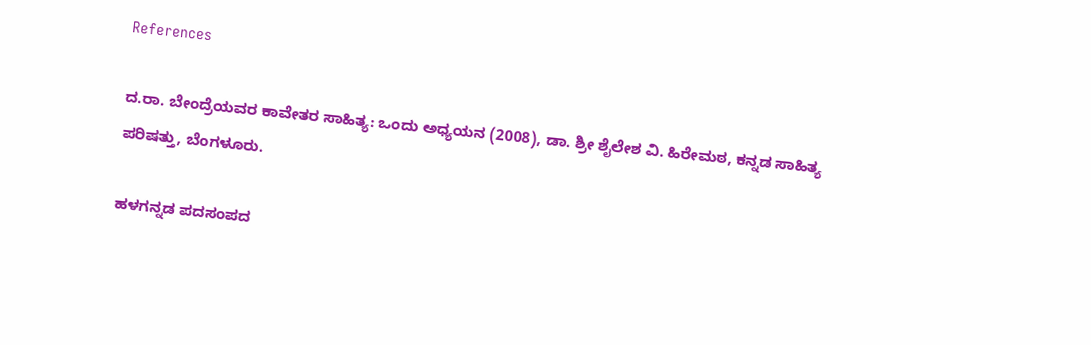References

ದ.ರಾ. ಬೇಂದ್ರೆಯವರ ಕಾವೇತರ ಸಾಹಿತ್ಯ: ಒಂದು ಅಧ್ಯಯನ (2008), ಡಾ. ಶ್ರೀ ಶೈಲೇಶ ವಿ. ಹಿರೇಮಠ, ಕನ್ನಡ ಸಾಹಿತ್ಯ ಪರಿಷತ್ತು, ಬೆಂಗಳೂರು.

ಹಳಗನ್ನಡ ಪದಸಂಪದ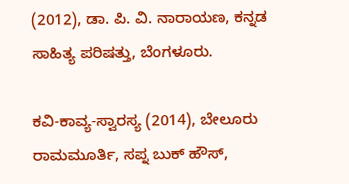(2012), ಡಾ. ಪಿ. ವಿ. ನಾರಾಯಣ, ಕನ್ನಡ ಸಾಹಿತ್ಯ ಪರಿಷತ್ತು, ಬೆಂಗಳೂರು.

ಕವಿ-ಕಾವ್ಯ-ಸ್ವಾರಸ್ಯ (2014), ಬೇಲೂರು ರಾಮಮೂರ್ತಿ, ಸಪ್ನ ಬುಕ್ ಹೌಸ್,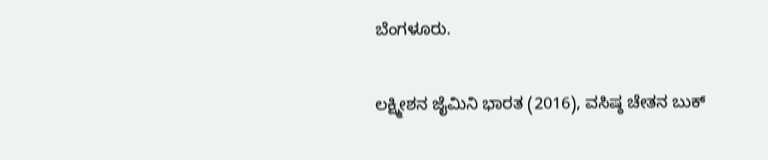ಬೆಂಗಳೂರು.

ಲಕ್ಷ್ಮೀಶನ ಜೈಮಿನಿ ಭಾರತ (2016), ವಸಿಷ್ಠ ಚೇತನ ಬುಕ್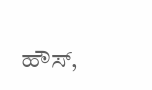ಹೌಸ್,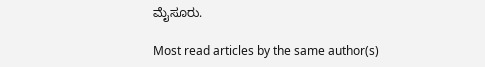ಮೈಸೂರು.

Most read articles by the same author(s)